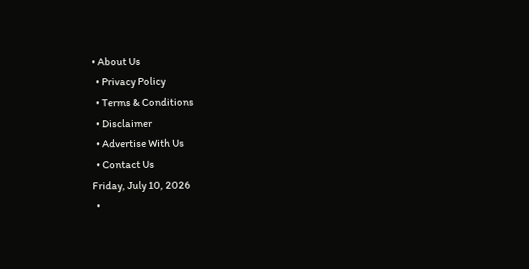• About Us
  • Privacy Policy
  • Terms & Conditions
  • Disclaimer
  • Advertise With Us
  • Contact Us
Friday, July 10, 2026
  •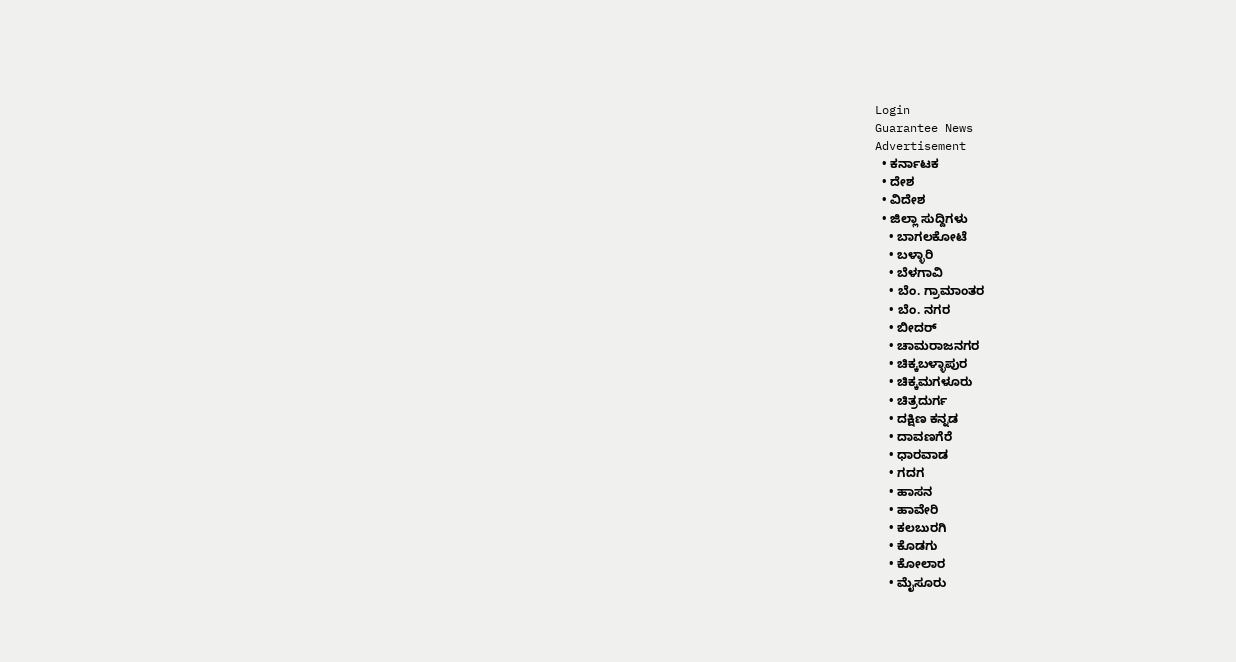Login
Guarantee News
Advertisement
  • ಕರ್ನಾಟಕ
  • ದೇಶ
  • ವಿದೇಶ
  • ಜಿಲ್ಲಾ ಸುದ್ದಿಗಳು
    • ಬಾಗಲಕೋಟೆ
    • ಬಳ್ಳಾರಿ
    • ಬೆಳಗಾವಿ
    • ಬೆಂ. ಗ್ರಾಮಾಂತರ
    • ಬೆಂ. ನಗರ
    • ಬೀದರ್
    • ಚಾಮರಾಜನಗರ
    • ಚಿಕ್ಕಬಳ್ಳಾಪುರ
    • ಚಿಕ್ಕಮಗಳೂರು
    • ಚಿತ್ರದುರ್ಗ
    • ದಕ್ಷಿಣ ಕನ್ನಡ
    • ದಾವಣಗೆರೆ
    • ಧಾರವಾಡ
    • ಗದಗ
    • ಹಾಸನ
    • ಹಾವೇರಿ
    • ಕಲಬುರಗಿ
    • ಕೊಡಗು
    • ಕೋಲಾರ
    • ಮೈಸೂರು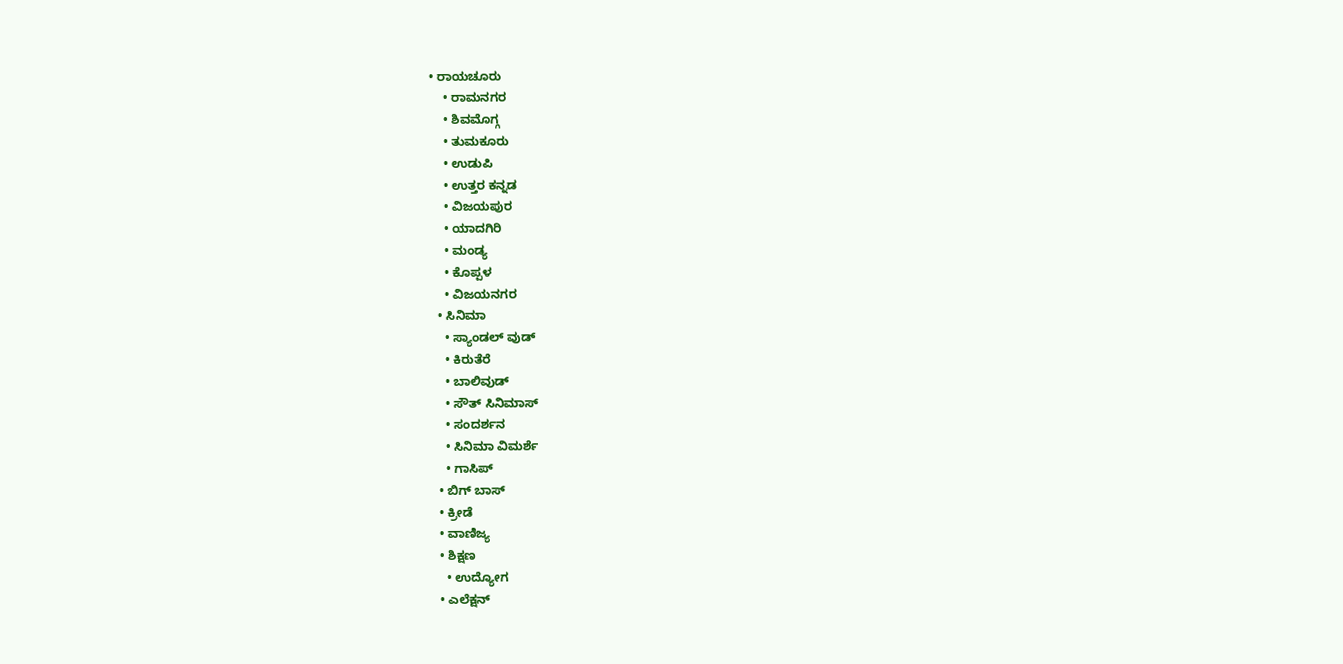• ರಾಯಚೂರು
    • ರಾಮನಗರ
    • ಶಿವಮೊಗ್ಗ
    • ತುಮಕೂರು
    • ಉಡುಪಿ
    • ಉತ್ತರ ಕನ್ನಡ
    • ವಿಜಯಪುರ
    • ಯಾದಗಿರಿ
    • ಮಂಡ್ಯ
    • ಕೊಪ್ಪಳ
    • ವಿಜಯನಗರ
  • ಸಿನಿಮಾ
    • ಸ್ಯಾಂಡಲ್ ವುಡ್
    • ಕಿರುತೆರೆ
    • ಬಾಲಿವುಡ್
    • ಸೌತ್ ಸಿನಿಮಾಸ್
    • ಸಂದರ್ಶನ
    • ಸಿನಿಮಾ ವಿಮರ್ಶೆ
    • ಗಾಸಿಪ್
  • ಬಿಗ್ ಬಾಸ್
  • ಕ್ರೀಡೆ
  • ವಾಣಿಜ್ಯ
  • ಶಿಕ್ಷಣ
    • ಉದ್ಯೋಗ
  • ಎಲೆಕ್ಷನ್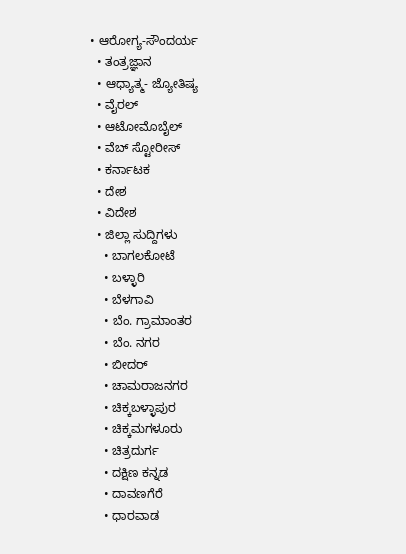• ಆರೋಗ್ಯ-ಸೌಂದರ್ಯ
  • ತಂತ್ರಜ್ಞಾನ
  • ಆಧ್ಯಾತ್ಮ- ಜ್ಯೋತಿಷ್ಯ
  • ವೈರಲ್
  • ಆಟೋಮೊಬೈಲ್
  • ವೆಬ್ ಸ್ಟೋರೀಸ್
  • ಕರ್ನಾಟಕ
  • ದೇಶ
  • ವಿದೇಶ
  • ಜಿಲ್ಲಾ ಸುದ್ದಿಗಳು
    • ಬಾಗಲಕೋಟೆ
    • ಬಳ್ಳಾರಿ
    • ಬೆಳಗಾವಿ
    • ಬೆಂ. ಗ್ರಾಮಾಂತರ
    • ಬೆಂ. ನಗರ
    • ಬೀದರ್
    • ಚಾಮರಾಜನಗರ
    • ಚಿಕ್ಕಬಳ್ಳಾಪುರ
    • ಚಿಕ್ಕಮಗಳೂರು
    • ಚಿತ್ರದುರ್ಗ
    • ದಕ್ಷಿಣ ಕನ್ನಡ
    • ದಾವಣಗೆರೆ
    • ಧಾರವಾಡ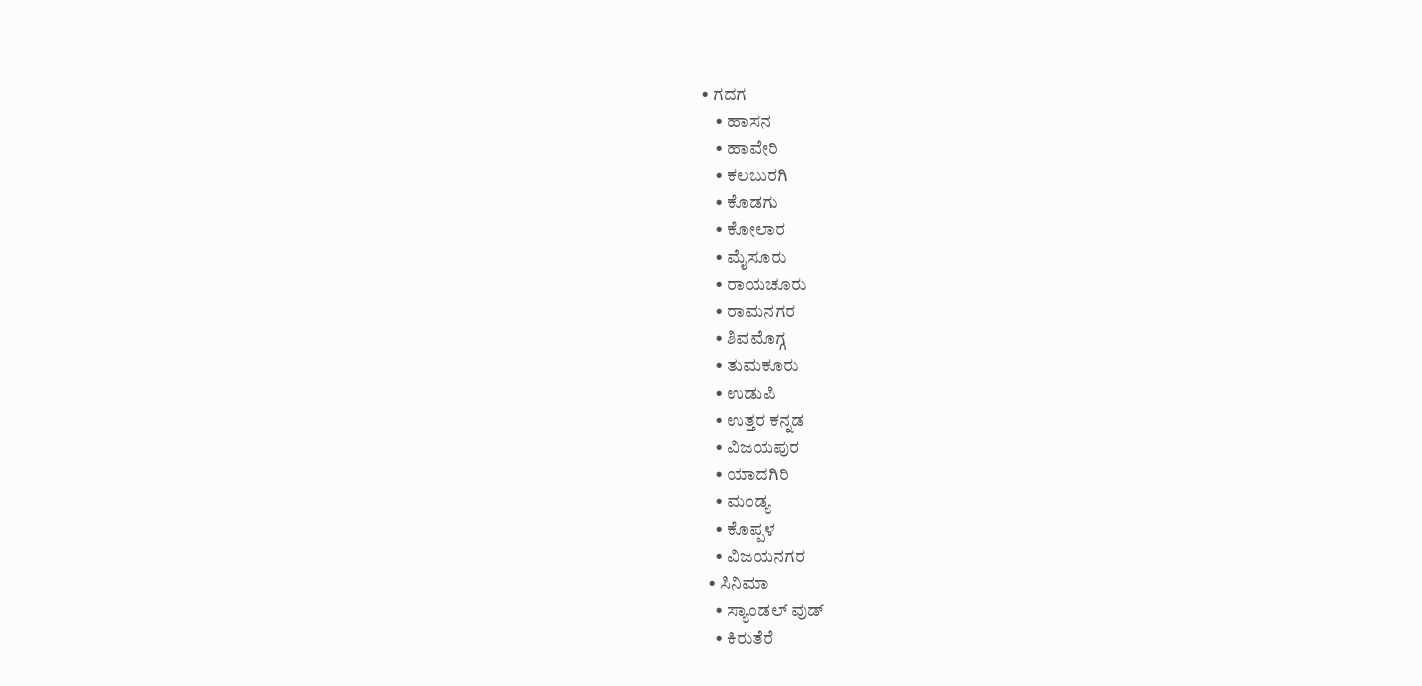• ಗದಗ
    • ಹಾಸನ
    • ಹಾವೇರಿ
    • ಕಲಬುರಗಿ
    • ಕೊಡಗು
    • ಕೋಲಾರ
    • ಮೈಸೂರು
    • ರಾಯಚೂರು
    • ರಾಮನಗರ
    • ಶಿವಮೊಗ್ಗ
    • ತುಮಕೂರು
    • ಉಡುಪಿ
    • ಉತ್ತರ ಕನ್ನಡ
    • ವಿಜಯಪುರ
    • ಯಾದಗಿರಿ
    • ಮಂಡ್ಯ
    • ಕೊಪ್ಪಳ
    • ವಿಜಯನಗರ
  • ಸಿನಿಮಾ
    • ಸ್ಯಾಂಡಲ್ ವುಡ್
    • ಕಿರುತೆರೆ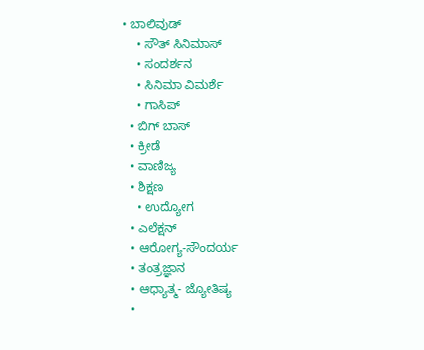• ಬಾಲಿವುಡ್
    • ಸೌತ್ ಸಿನಿಮಾಸ್
    • ಸಂದರ್ಶನ
    • ಸಿನಿಮಾ ವಿಮರ್ಶೆ
    • ಗಾಸಿಪ್
  • ಬಿಗ್ ಬಾಸ್
  • ಕ್ರೀಡೆ
  • ವಾಣಿಜ್ಯ
  • ಶಿಕ್ಷಣ
    • ಉದ್ಯೋಗ
  • ಎಲೆಕ್ಷನ್
  • ಆರೋಗ್ಯ-ಸೌಂದರ್ಯ
  • ತಂತ್ರಜ್ಞಾನ
  • ಆಧ್ಯಾತ್ಮ- ಜ್ಯೋತಿಷ್ಯ
  •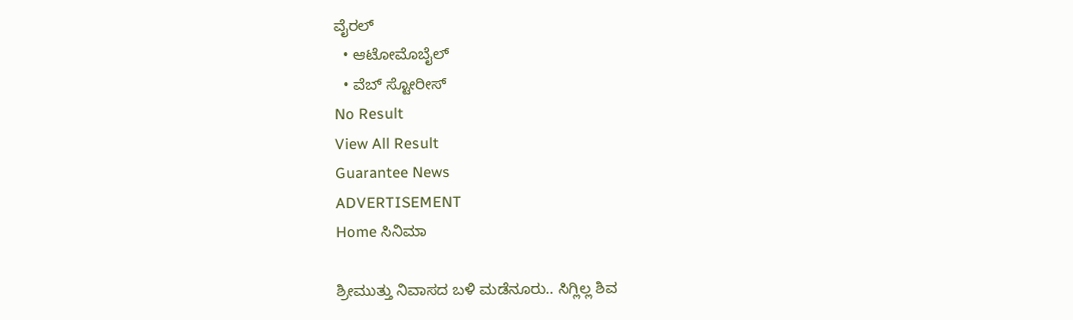ವೈರಲ್
  • ಆಟೋಮೊಬೈಲ್
  • ವೆಬ್ ಸ್ಟೋರೀಸ್
No Result
View All Result
Guarantee News
ADVERTISEMENT
Home ಸಿನಿಮಾ

ಶ್ರೀಮುತ್ತು ನಿವಾಸದ ಬಳಿ ಮಡೆನೂರು.. ಸಿಗ್ಲಿಲ್ಲ ಶಿವ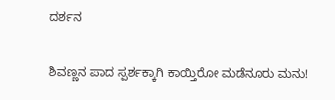ದರ್ಶನ

ಶಿವಣ್ಣನ ಪಾದ ಸ್ಪರ್ಶಕ್ಕಾಗಿ ಕಾಯ್ತಿರೋ ಮಡೆನೂರು ಮನು!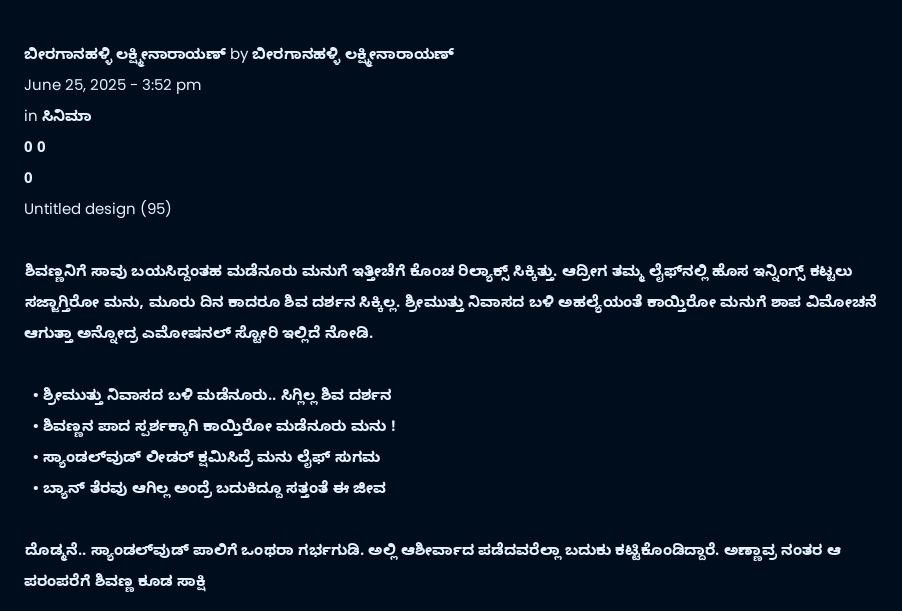ಬೀರಗಾನಹಳ್ಳಿ ಲಕ್ಷ್ಮೀನಾರಾಯಣ್ by ಬೀರಗಾನಹಳ್ಳಿ ಲಕ್ಷ್ಮೀನಾರಾಯಣ್
June 25, 2025 - 3:52 pm
in ಸಿನಿಮಾ
0 0
0
Untitled design (95)

ಶಿವಣ್ಣನಿಗೆ ಸಾವು ಬಯಸಿದ್ದಂತಹ ಮಡೆನೂರು ಮನುಗೆ ಇತ್ತೀಚೆಗೆ ಕೊಂಚ ರಿಲ್ಯಾಕ್ಸ್ ಸಿಕ್ಕಿತ್ತು. ಆದ್ರೀಗ ತಮ್ಮ ಲೈಫ್‌‌ನಲ್ಲಿ ಹೊಸ ಇನ್ನಿಂಗ್ಸ್ ಕಟ್ಟಲು ಸಜ್ಜಾಗ್ತಿರೋ ಮನು, ಮೂರು ದಿನ ಕಾದರೂ ಶಿವ ದರ್ಶನ ಸಿಕ್ಕಿಲ್ಲ. ಶ್ರೀಮುತ್ತು ನಿವಾಸದ ಬಳಿ ಅಹಲ್ಯೆಯಂತೆ ಕಾಯ್ತಿರೋ ಮನುಗೆ ಶಾಪ ವಿಮೋಚನೆ ಆಗುತ್ತಾ ಅನ್ನೋದ್ರ ಎಮೋಷನಲ್ ಸ್ಟೋರಿ ಇಲ್ಲಿದೆ ನೋಡಿ.

  • ಶ್ರೀಮುತ್ತು ನಿವಾಸದ ಬಳಿ ಮಡೆನೂರು.. ಸಿಗ್ಲಿಲ್ಲ ಶಿವ ದರ್ಶನ
  • ಶಿವಣ್ಣನ ಪಾದ ಸ್ಪರ್ಶಕ್ಕಾಗಿ ಕಾಯ್ತಿರೋ ಮಡೆನೂರು ಮನು !
  • ಸ್ಯಾಂಡಲ್‌ವುಡ್ ಲೀಡರ್ ಕ್ಷಮಿಸಿದ್ರೆ ಮನು ಲೈಫ್ ಸುಗಮ
  • ಬ್ಯಾನ್ ತೆರವು ಆಗಿಲ್ಲ ಅಂದ್ರೆ ಬದುಕಿದ್ದೂ ಸತ್ತಂತೆ ಈ ಜೀವ

ದೊಡ್ಮನೆ.. ಸ್ಯಾಂಡಲ್‌ವುಡ್ ಪಾಲಿಗೆ ಒಂಥರಾ ಗರ್ಭಗುಡಿ. ಅಲ್ಲಿ ಆಶೀರ್ವಾದ ಪಡೆದವರೆಲ್ಲಾ ಬದುಕು ಕಟ್ಟಿಕೊಂಡಿದ್ದಾರೆ. ಅಣ್ಣಾವ್ರ ನಂತರ ಆ ಪರಂಪರೆಗೆ ಶಿವಣ್ಣ ಕೂಡ ಸಾಕ್ಷಿ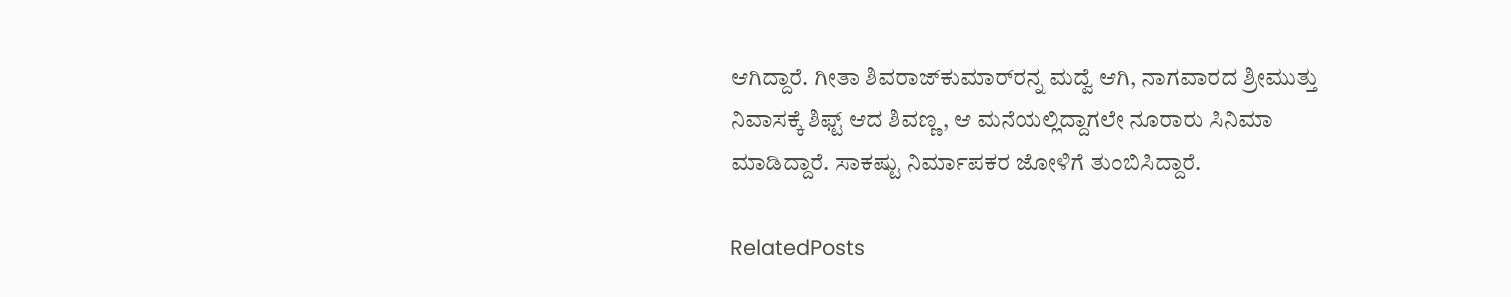ಆಗಿದ್ದಾರೆ. ಗೀತಾ ಶಿವರಾಜ್‌ಕುಮಾರ್‌‌ರನ್ನ ಮದ್ವೆ ಆಗಿ, ನಾಗವಾರದ ಶ್ರೀಮುತ್ತು ನಿವಾಸಕ್ಕೆ ಶಿಫ್ಟ್ ಆದ ಶಿವಣ್ಣ, ಆ ಮನೆಯಲ್ಲಿದ್ದಾಗಲೇ ನೂರಾರು ಸಿನಿಮಾ ಮಾಡಿದ್ದಾರೆ. ಸಾಕಷ್ಟು ನಿರ್ಮಾಪಕರ ಜೋಳಿಗೆ ತುಂಬಿಸಿದ್ದಾರೆ.

RelatedPosts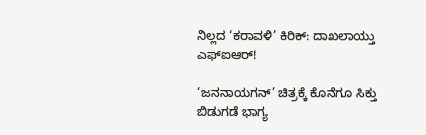ನಿಲ್ಲದ ‘ಕರಾವಳಿ’ ಕಿರಿಕ್: ದಾಖಲಾಯ್ತು ಎಫ್‌ಐಆರ್!

‘ಜನನಾಯಗನ್‌’ ಚಿತ್ರಕ್ಕೆ ಕೊನೆಗೂ ಸಿಕ್ತು ಬಿಡುಗಡೆ ಭಾಗ್ಯ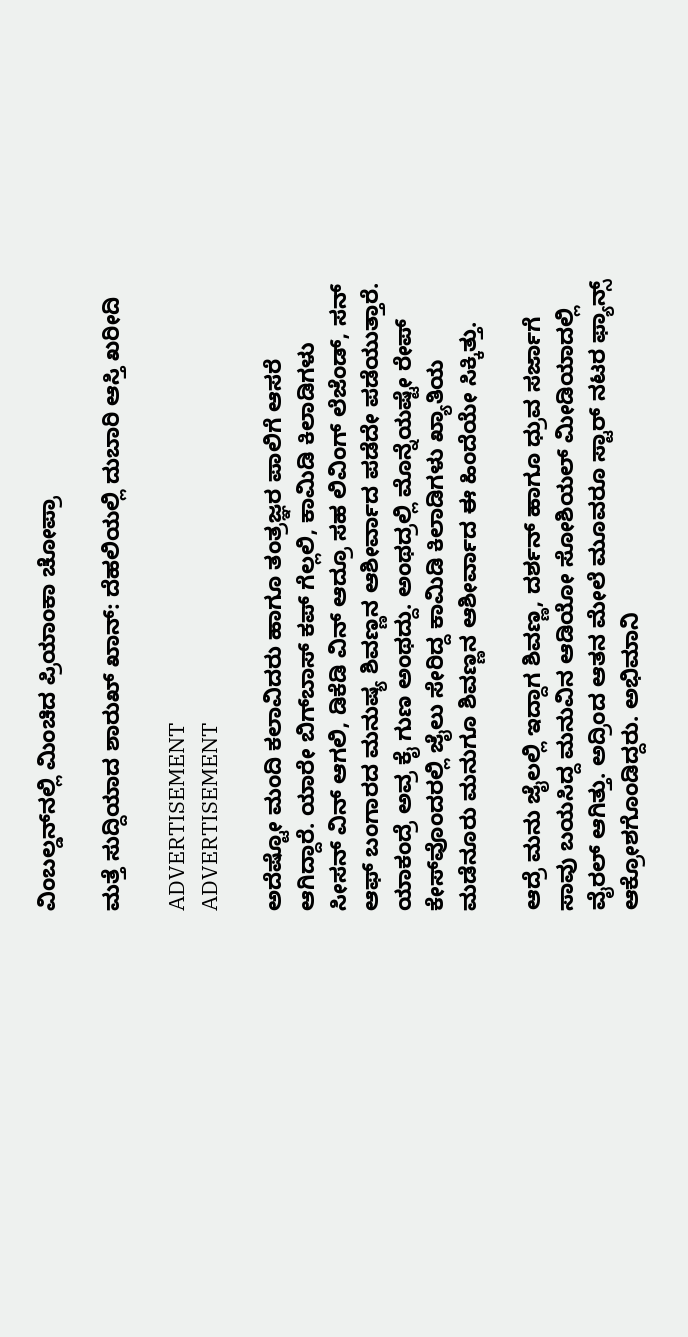ವಿಂಬಲ್ಡನ್‌ನಲ್ಲಿ ಮಿಂಚಿದ ಪ್ರಿಯಾಂಕಾ ಚೋಪ್ರಾ

ಮತ್ತೆ ಸುದ್ದಿಯಾದ ಶಾರುಖ್ ಖಾನ್: ದೆಹಲಿಯಲ್ಲಿ ದುಬಾರಿ ಆಸ್ತಿ ಖರೀದಿ

ADVERTISEMENT
ADVERTISEMENT

ಅದೆಷ್ಟೋ ಮಂದಿ ಕಲಾವಿದರು ಹಾಗೂ ತಂತ್ರಜ್ಞರ ಪಾಲಿಗೆ ಆಸರೆ ಆಗಿದ್ದಾರೆ. ಯಾರೇ ಬಿಗ್‌ಬಾಸ್ ಕಪ್ ಗೆಲ್ಲಲಿ, ಕಾಮಿಡಿ ಕಿಲಾಡಿಗಳು ಸೀಸನ್ ವಿನ್ ಆಗಲಿ, ಡಿಕೆಡಿ ವಿನ್ ಆದ್ರೂ ಸಹ ಲಿವಿಂಗ್ ಲೆಜೆಂಡ್, ಸನ್ ಆಫ್ ಬಂಗಾರದ ಮನುಷ್ಯ ಶಿವಣ್ಣನ ಆಶೀರ್ವಾದ ಪಡೆದೇ ಪಡೆಯುತ್ತಾರೆ. ಯಾಕಂದ್ರೆ ಅವ್ರ ಕೈ ಗುಣ ಅಂಥದ್ದು. ಅಂಥದ್ರಲ್ಲಿ ಮೊನ್ನೆಯಷ್ಟೇ ರೇಪ್ ಕೇಸ್‌ವೊಂದರಲ್ಲಿ ಜೈಲು ಸೇರಿದ್ದ ಕಾಮಿಡಿ ಕಿಲಾಡಿಗಳು ಖ್ಯಾತಿಯ ಮಡೆನೂರು ಮನುಗೂ ಶಿವಣ್ಣನ ಆಶೀರ್ವಾದ ಈ ಹಿಂದೆಯೇ ಸಿಕ್ಕಿತ್ತು.

ಆದ್ರೆ ಮನು ಜೈಲಲ್ಲಿ ಇದ್ದಾಗ ಶಿವಣ್ಣ, ದರ್ಶನ್ ಹಾಗೂ ಧ್ರುವ ಸರ್ಜಾಗೆ ಸಾವು ಬಯಸಿದ್ದ ಮನುವಿನ ಆಡಿಯೋ ಸೋಶಿಯಲ್ ಮೀಡಿಯಾದಲ್ಲಿ ವೈರಲ್ ಆಗಿತ್ತು. ಅದ್ರಿಂದ ಆತನ ಮೇಲೆ ಮೂವರೂ ಸ್ಟಾರ್ ನಟರ ಫ್ಯಾನ್ಸ್ ಆಕ್ರೋಶಗೊಂಡಿದ್ದರು. ಅಭಿಮಾನಿ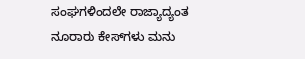ಸಂಘಗಳಿಂದಲೇ ರಾಜ್ಯಾದ್ಯಂತ ನೂರಾರು ಕೇಸ್‌ಗಳು ಮನು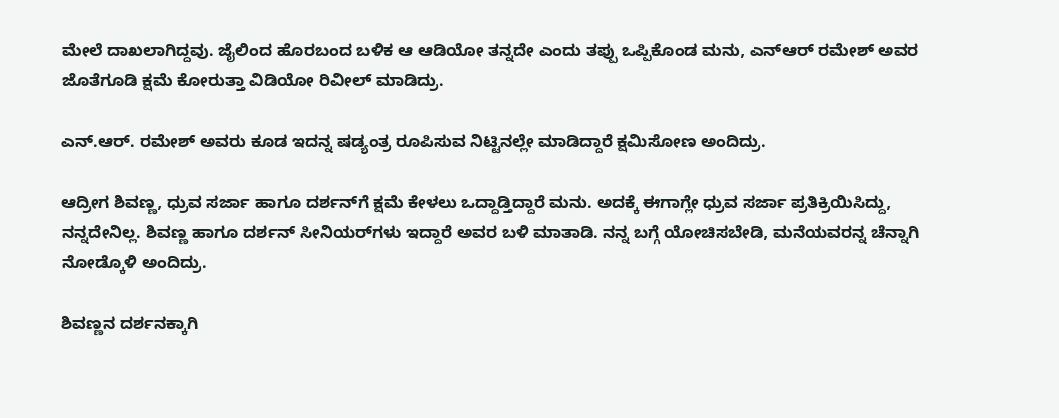ಮೇಲೆ ದಾಖಲಾಗಿದ್ದವು. ಜೈಲಿಂದ ಹೊರಬಂದ ಬಳಿಕ ಆ ಆಡಿಯೋ ತನ್ನದೇ ಎಂದು ತಪ್ಪು ಒಪ್ಪಿಕೊಂಡ ಮನು, ಎನ್‌ಆರ್ ರಮೇಶ್ ಅವರ ಜೊತೆಗೂಡಿ ಕ್ಷಮೆ ಕೋರುತ್ತಾ ವಿಡಿಯೋ ರಿವೀಲ್ ಮಾಡಿದ್ರು.

ಎನ್‌.ಆರ್. ರಮೇಶ್ ಅವರು ಕೂಡ ಇದನ್ನ ಷಡ್ಯಂತ್ರ ರೂಪಿಸುವ ನಿಟ್ಟಿನಲ್ಲೇ ಮಾಡಿದ್ದಾರೆ ಕ್ಷಮಿಸೋಣ ಅಂದಿದ್ರು.

ಆದ್ರೀಗ ಶಿವಣ್ಣ, ಧ್ರುವ ಸರ್ಜಾ ಹಾಗೂ ದರ್ಶನ್‌ಗೆ ಕ್ಷಮೆ ಕೇಳಲು ಒದ್ದಾಡ್ತಿದ್ದಾರೆ ಮನು. ಅದಕ್ಕೆ ಈಗಾಗ್ಲೇ ಧ್ರುವ ಸರ್ಜಾ ಪ್ರತಿಕ್ರಿಯಿಸಿದ್ದು, ನನ್ನದೇನಿಲ್ಲ. ಶಿವಣ್ಣ ಹಾಗೂ ದರ್ಶನ್ ಸೀನಿಯರ್‌‌ಗಳು ಇದ್ದಾರೆ ಅವರ ಬಳಿ ಮಾತಾಡಿ. ನನ್ನ ಬಗ್ಗೆ ಯೋಚಿಸಬೇಡಿ, ಮನೆಯವರನ್ನ ಚೆನ್ನಾಗಿ ನೋಡ್ಕೊಳಿ ಅಂದಿದ್ರು.

ಶಿವಣ್ಣನ ದರ್ಶನಕ್ಕಾಗಿ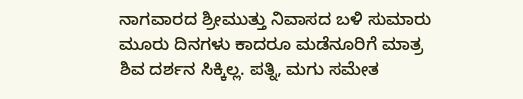ನಾಗವಾರದ ಶ್ರೀಮುತ್ತು ನಿವಾಸದ ಬಳಿ ಸುಮಾರು ಮೂರು ದಿನಗಳು ಕಾದರೂ ಮಡೆನೂರಿಗೆ ಮಾತ್ರ ಶಿವ ದರ್ಶನ ಸಿಕ್ಕಿಲ್ಲ. ಪತ್ನಿ, ಮಗು ಸಮೇತ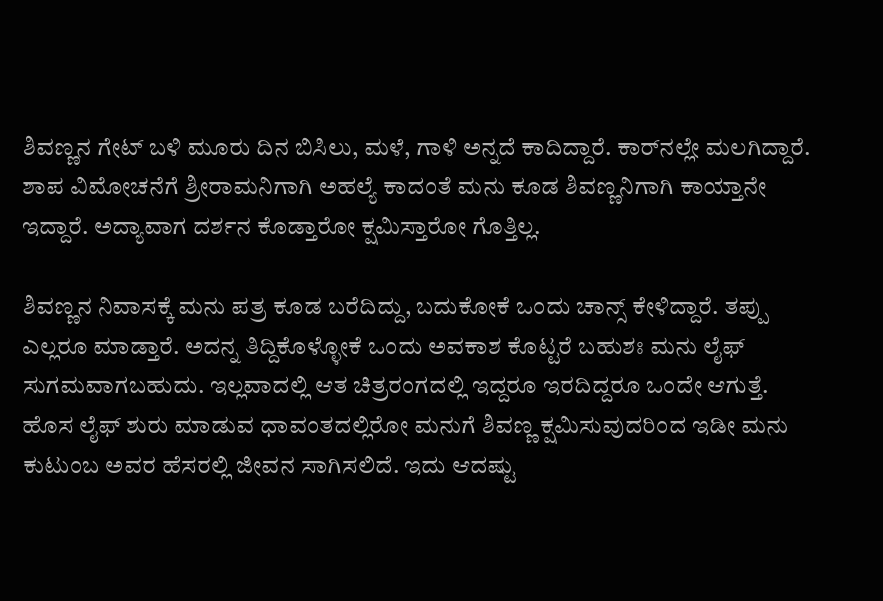ಶಿವಣ್ಣನ ಗೇಟ್ ಬಳಿ ಮೂರು ದಿನ ಬಿಸಿಲು, ಮಳೆ, ಗಾಳಿ ಅನ್ನದೆ ಕಾದಿದ್ದಾರೆ. ಕಾರ್‌‌ನಲ್ಲೇ ಮಲಗಿದ್ದಾರೆ. ಶಾಪ ವಿಮೋಚನೆಗೆ ಶ್ರೀರಾಮನಿಗಾಗಿ ಅಹಲ್ಯೆ ಕಾದಂತೆ ಮನು ಕೂಡ ಶಿವಣ್ಣನಿಗಾಗಿ ಕಾಯ್ತಾನೇ ಇದ್ದಾರೆ. ಅದ್ಯಾವಾಗ ದರ್ಶನ ಕೊಡ್ತಾರೋ ಕ್ಷಮಿಸ್ತಾರೋ ಗೊತ್ತಿಲ್ಲ.

ಶಿವಣ್ಣನ ನಿವಾಸಕ್ಕೆ ಮನು ಪತ್ರ ಕೂಡ ಬರೆದಿದ್ದು, ಬದುಕೋಕೆ ಒಂದು ಚಾನ್ಸ್ ಕೇಳಿದ್ದಾರೆ. ತಪ್ಪು ಎಲ್ಲರೂ ಮಾಡ್ತಾರೆ. ಅದನ್ನ ತಿದ್ದಿಕೊಳ್ಳೋಕೆ ಒಂದು ಅವಕಾಶ ಕೊಟ್ಟರೆ ಬಹುಶಃ ಮನು ಲೈಫ್ ಸುಗಮವಾಗಬಹುದು. ಇಲ್ಲವಾದಲ್ಲಿ ಆತ ಚಿತ್ರರಂಗದಲ್ಲಿ ಇದ್ದರೂ ಇರದಿದ್ದರೂ ಒಂದೇ ಆಗುತ್ತೆ. ಹೊಸ ಲೈಫ್ ಶುರು ಮಾಡುವ ಧಾವಂತದಲ್ಲಿರೋ ಮನುಗೆ ಶಿವಣ್ಣ ಕ್ಷಮಿಸುವುದರಿಂದ ಇಡೀ ಮನು ಕುಟುಂಬ ಅವರ ಹೆಸರಲ್ಲಿ ಜೀವನ ಸಾಗಿಸಲಿದೆ. ಇದು ಆದಷ್ಟು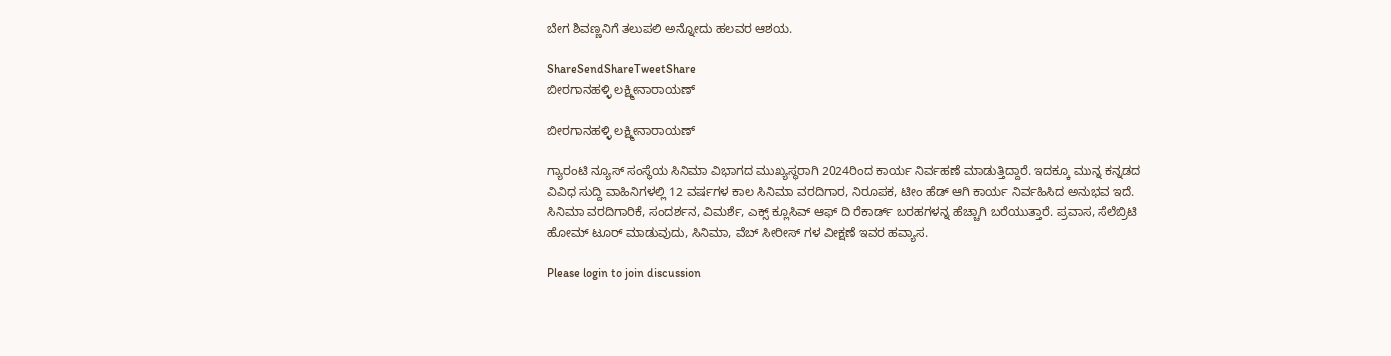ಬೇಗ ಶಿವಣ್ಣನಿಗೆ ತಲುಪಲಿ ಅನ್ನೋದು ಹಲವರ ಆಶಯ.

ShareSendShareTweetShare
ಬೀರಗಾನಹಳ್ಳಿ ಲಕ್ಷ್ಮೀನಾರಾಯಣ್

ಬೀರಗಾನಹಳ್ಳಿ ಲಕ್ಷ್ಮೀನಾರಾಯಣ್

ಗ್ಯಾರಂಟಿ ನ್ಯೂಸ್ ಸಂಸ್ಥೆಯ ಸಿನಿಮಾ ವಿಭಾಗದ ಮುಖ್ಯಸ್ಥರಾಗಿ 2024ರಿಂದ ಕಾರ್ಯ ನಿರ್ವಹಣೆ ಮಾಡುತ್ತಿದ್ದಾರೆ. ಇದಕ್ಕೂ ಮುನ್ನ ಕನ್ನಡದ ವಿವಿಧ ಸುದ್ದಿ ವಾಹಿನಿಗಳಲ್ಲಿ 12 ವರ್ಷಗಳ ಕಾಲ ಸಿನಿಮಾ ವರದಿಗಾರ, ನಿರೂಪಕ, ಟೀಂ ಹೆಡ್ ಆಗಿ ಕಾರ್ಯ ನಿರ್ವಹಿಸಿದ ಅನುಭವ ಇದೆ. ಸಿನಿಮಾ ವರದಿಗಾರಿಕೆ, ಸಂದರ್ಶನ, ವಿಮರ್ಶೆ, ಎಕ್ಸ್ ಕ್ಲೂಸಿವ್ ಆಫ್ ದಿ ರೆಕಾರ್ಡ್ ಬರಹಗಳನ್ನ ಹೆಚ್ಚಾಗಿ ಬರೆಯುತ್ತಾರೆ. ಪ್ರವಾಸ, ಸೆಲೆಬ್ರಿಟಿ ಹೋಮ್ ಟೂರ್ ಮಾಡುವುದು, ಸಿನಿಮಾ, ವೆಬ್ ಸೀರೀಸ್ ಗಳ ವೀಕ್ಷಣೆ ಇವರ ಹವ್ಯಾಸ.

Please login to join discussion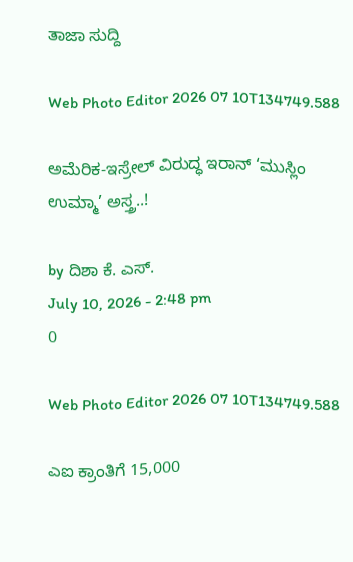ತಾಜಾ ಸುದ್ದಿ

Web Photo Editor 2026 07 10T134749.588

ಅಮೆರಿಕ-ಇಸ್ರೇಲ್ ವಿರುದ್ಧ ಇರಾನ್ ‘ಮುಸ್ಲಿಂ ಉಮ್ಮಾ’ ಅಸ್ತ್ರ..!

by ದಿಶಾ ಕೆ. ಎಸ್.
July 10, 2026 - 2:48 pm
0

Web Photo Editor 2026 07 10T134749.588

ಎಐ ಕ್ರಾಂತಿಗೆ 15,000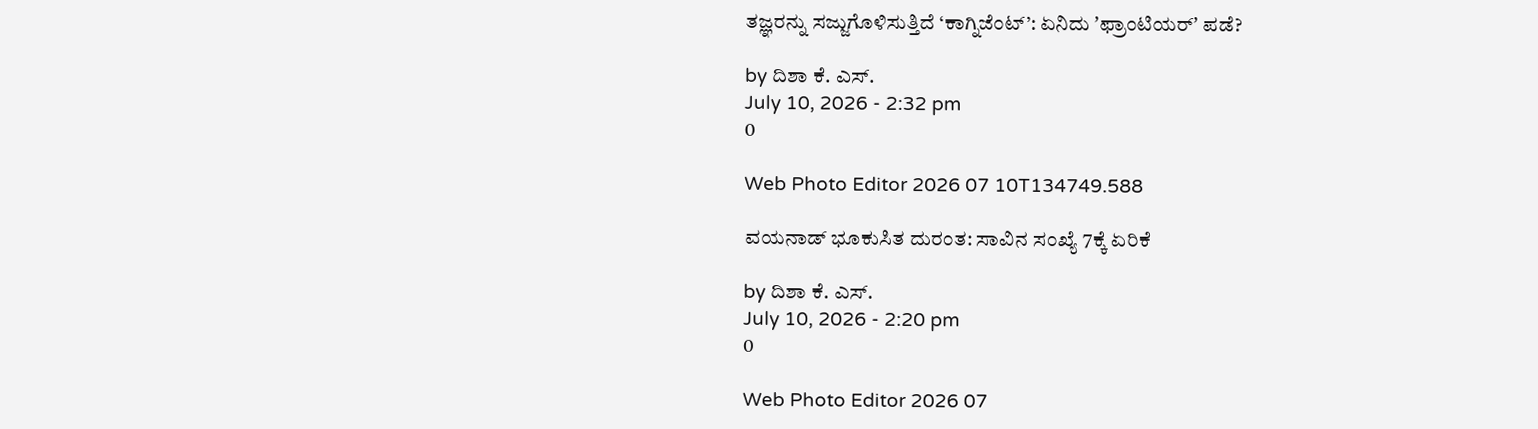ತಜ್ಞರನ್ನು ಸಜ್ಜುಗೊಳಿಸುತ್ತಿದೆ ‘ಕಾಗ್ನಿಜೆಂಟ್’: ಏನಿದು ʼಫ್ರಾಂಟಿಯರ್‌ʼ ಪಡೆ?

by ದಿಶಾ ಕೆ. ಎಸ್.
July 10, 2026 - 2:32 pm
0

Web Photo Editor 2026 07 10T134749.588

ವಯನಾಡ್ ಭೂಕುಸಿತ ದುರಂತ: ಸಾವಿನ ಸಂಖ್ಯೆ 7ಕ್ಕೆ ಏರಿಕೆ

by ದಿಶಾ ಕೆ. ಎಸ್.
July 10, 2026 - 2:20 pm
0

Web Photo Editor 2026 07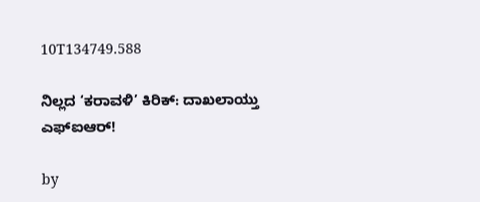10T134749.588

ನಿಲ್ಲದ ‘ಕರಾವಳಿ’ ಕಿರಿಕ್: ದಾಖಲಾಯ್ತು ಎಫ್‌ಐಆರ್!

by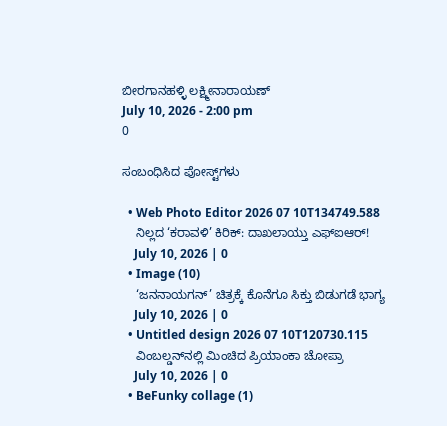ಬೀರಗಾನಹಳ್ಳಿ ಲಕ್ಷ್ಮೀನಾರಾಯಣ್
July 10, 2026 - 2:00 pm
0

ಸಂಬಂಧಿಸಿದ ಪೋಸ್ಟ್‌ಗಳು

  • Web Photo Editor 2026 07 10T134749.588
    ನಿಲ್ಲದ ‘ಕರಾವಳಿ’ ಕಿರಿಕ್: ದಾಖಲಾಯ್ತು ಎಫ್‌ಐಆರ್!
    July 10, 2026 | 0
  • Image (10)
    ‘ಜನನಾಯಗನ್‌’ ಚಿತ್ರಕ್ಕೆ ಕೊನೆಗೂ ಸಿಕ್ತು ಬಿಡುಗಡೆ ಭಾಗ್ಯ
    July 10, 2026 | 0
  • Untitled design 2026 07 10T120730.115
    ವಿಂಬಲ್ಡನ್‌ನಲ್ಲಿ ಮಿಂಚಿದ ಪ್ರಿಯಾಂಕಾ ಚೋಪ್ರಾ
    July 10, 2026 | 0
  • BeFunky collage (1)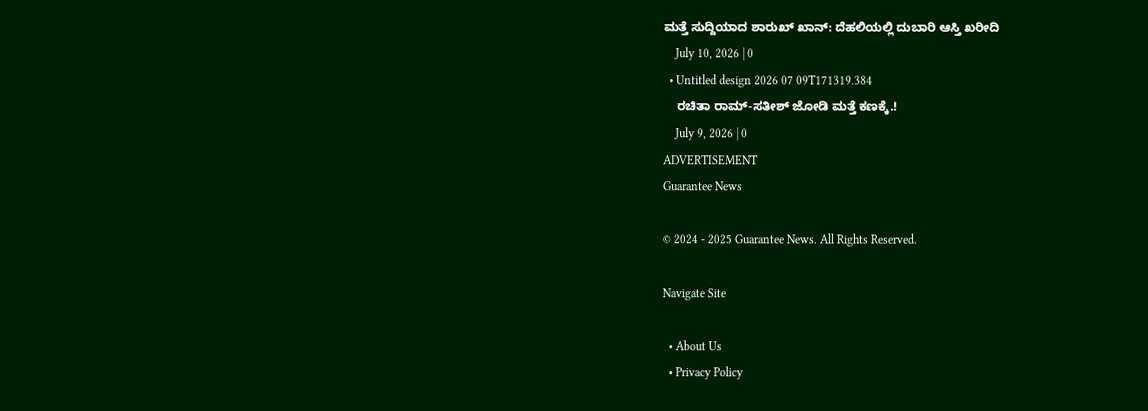ಮತ್ತೆ ಸುದ್ದಿಯಾದ ಶಾರುಖ್ ಖಾನ್: ದೆಹಲಿಯಲ್ಲಿ ದುಬಾರಿ ಆಸ್ತಿ ಖರೀದಿ
    July 10, 2026 | 0
  • Untitled design 2026 07 09T171319.384
    ರಚಿತಾ ರಾಮ್-ಸತೀಶ್ ಜೋಡಿ ಮತ್ತೆ ಕಣಕ್ಕೆ.!
    July 9, 2026 | 0
ADVERTISEMENT
Guarantee News

© 2024 - 2025 Guarantee News. All Rights Reserved.

Navigate Site

  • About Us
  • Privacy Policy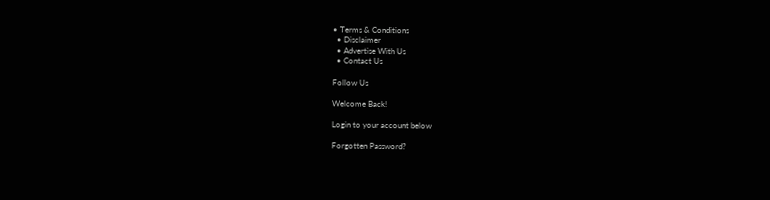• Terms & Conditions
  • Disclaimer
  • Advertise With Us
  • Contact Us

Follow Us

Welcome Back!

Login to your account below

Forgotten Password?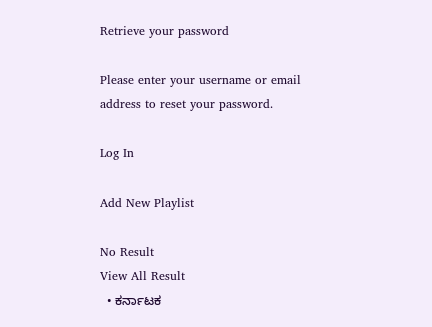Retrieve your password

Please enter your username or email address to reset your password.

Log In

Add New Playlist

No Result
View All Result
  • ಕರ್ನಾಟಕ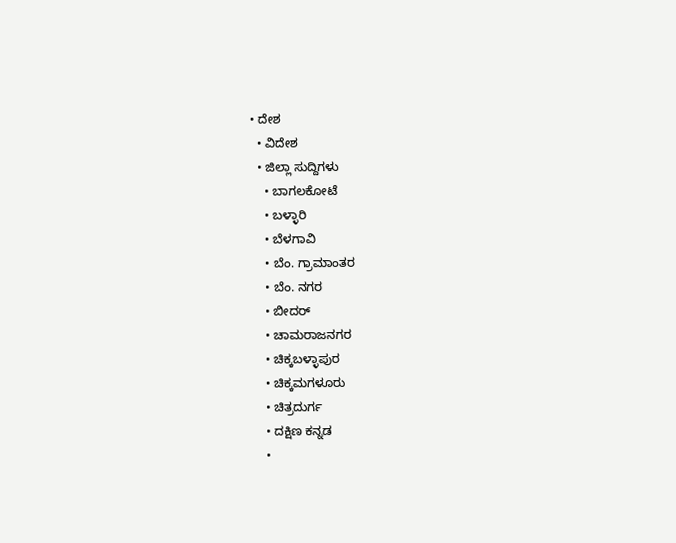• ದೇಶ
  • ವಿದೇಶ
  • ಜಿಲ್ಲಾ ಸುದ್ದಿಗಳು
    • ಬಾಗಲಕೋಟೆ
    • ಬಳ್ಳಾರಿ
    • ಬೆಳಗಾವಿ
    • ಬೆಂ. ಗ್ರಾಮಾಂತರ
    • ಬೆಂ. ನಗರ
    • ಬೀದರ್
    • ಚಾಮರಾಜನಗರ
    • ಚಿಕ್ಕಬಳ್ಳಾಪುರ
    • ಚಿಕ್ಕಮಗಳೂರು
    • ಚಿತ್ರದುರ್ಗ
    • ದಕ್ಷಿಣ ಕನ್ನಡ
    •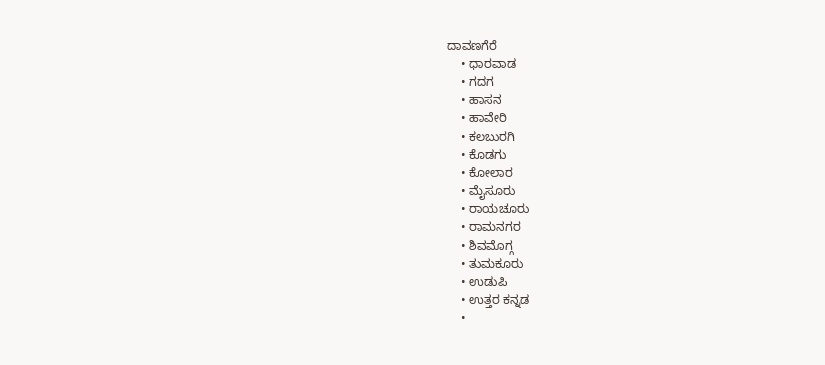ದಾವಣಗೆರೆ
    • ಧಾರವಾಡ
    • ಗದಗ
    • ಹಾಸನ
    • ಹಾವೇರಿ
    • ಕಲಬುರಗಿ
    • ಕೊಡಗು
    • ಕೋಲಾರ
    • ಮೈಸೂರು
    • ರಾಯಚೂರು
    • ರಾಮನಗರ
    • ಶಿವಮೊಗ್ಗ
    • ತುಮಕೂರು
    • ಉಡುಪಿ
    • ಉತ್ತರ ಕನ್ನಡ
    •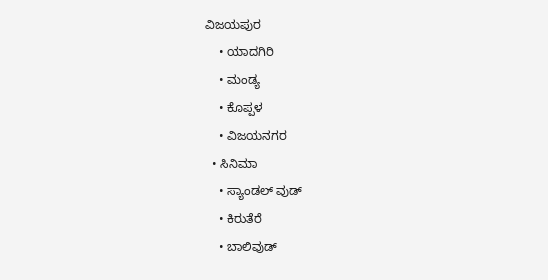ವಿಜಯಪುರ
    • ಯಾದಗಿರಿ
    • ಮಂಡ್ಯ
    • ಕೊಪ್ಪಳ
    • ವಿಜಯನಗರ
  • ಸಿನಿಮಾ
    • ಸ್ಯಾಂಡಲ್ ವುಡ್
    • ಕಿರುತೆರೆ
    • ಬಾಲಿವುಡ್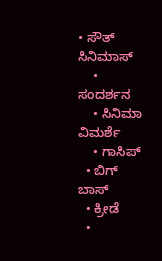• ಸೌತ್ ಸಿನಿಮಾಸ್
    • ಸಂದರ್ಶನ
    • ಸಿನಿಮಾ ವಿಮರ್ಶೆ
    • ಗಾಸಿಪ್
  • ಬಿಗ್ ಬಾಸ್
  • ಕ್ರೀಡೆ
  •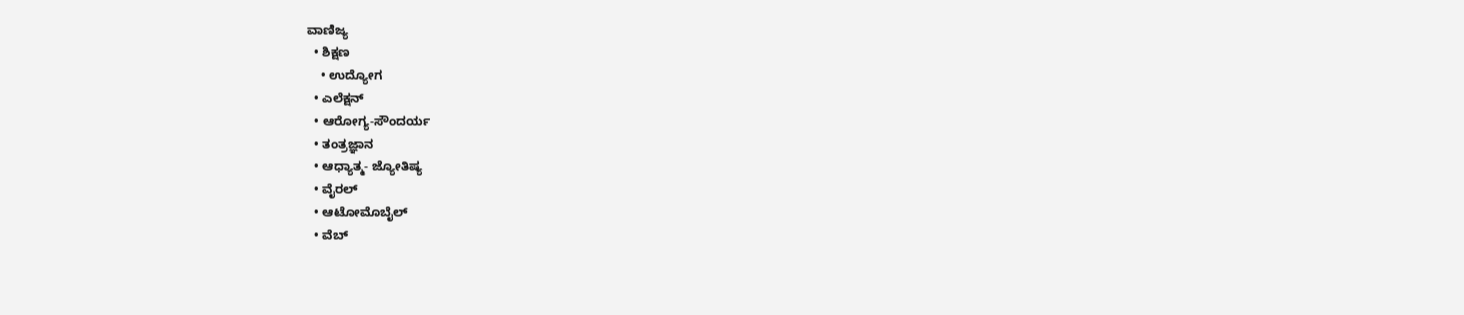ವಾಣಿಜ್ಯ
  • ಶಿಕ್ಷಣ
    • ಉದ್ಯೋಗ
  • ಎಲೆಕ್ಷನ್
  • ಆರೋಗ್ಯ-ಸೌಂದರ್ಯ
  • ತಂತ್ರಜ್ಞಾನ
  • ಆಧ್ಯಾತ್ಮ- ಜ್ಯೋತಿಷ್ಯ
  • ವೈರಲ್
  • ಆಟೋಮೊಬೈಲ್
  • ವೆಬ್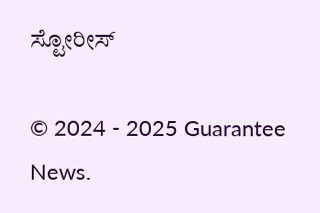ಸ್ಟೋರೀಸ್

© 2024 - 2025 Guarantee News.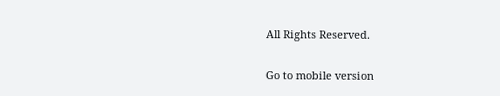All Rights Reserved.

Go to mobile version